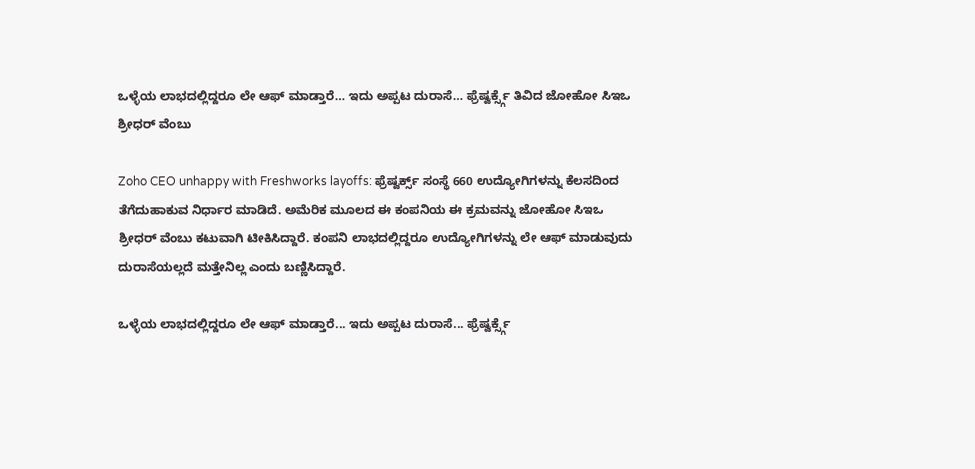ಒಳ್ಳೆಯ ಲಾಭದಲ್ಲಿದ್ದರೂ ಲೇ ಆಫ್ ಮಾಡ್ತಾರೆ… ಇದು ಅಪ್ಪಟ ದುರಾಸೆ… ಫ್ರೆಷ್ವರ್ಕ್ಸ್ಗೆ ತಿವಿದ ಜೋಹೋ ಸಿಇಒ ಶ್ರೀಧರ್ ವೆಂಬು

Zoho CEO unhappy with Freshworks layoffs: ಫ್ರೆಷ್ವರ್ಕ್ಸ್ ಸಂಸ್ಥೆ 660 ಉದ್ಯೋಗಿಗಳನ್ನು ಕೆಲಸದಿಂದ ತೆಗೆದುಹಾಕುವ ನಿರ್ಧಾರ ಮಾಡಿದೆ. ಅಮೆರಿಕ ಮೂಲದ ಈ ಕಂಪನಿಯ ಈ ಕ್ರಮವನ್ನು ಜೋಹೋ ಸಿಇಒ ಶ್ರೀಧರ್ ವೆಂಬು ಕಟುವಾಗಿ ಟೀಕಿಸಿದ್ದಾರೆ. ಕಂಪನಿ ಲಾಭದಲ್ಲಿದ್ದರೂ ಉದ್ಯೋಗಿಗಳನ್ನು ಲೇ ಆಫ್ ಮಾಡುವುದು ದುರಾಸೆಯಲ್ಲದೆ ಮತ್ತೇನಿಲ್ಲ ಎಂದು ಬಣ್ಣಿಸಿದ್ದಾರೆ.

ಒಳ್ಳೆಯ ಲಾಭದಲ್ಲಿದ್ದರೂ ಲೇ ಆಫ್ ಮಾಡ್ತಾರೆ... ಇದು ಅಪ್ಪಟ ದುರಾಸೆ... ಫ್ರೆಷ್ವರ್ಕ್ಸ್ಗೆ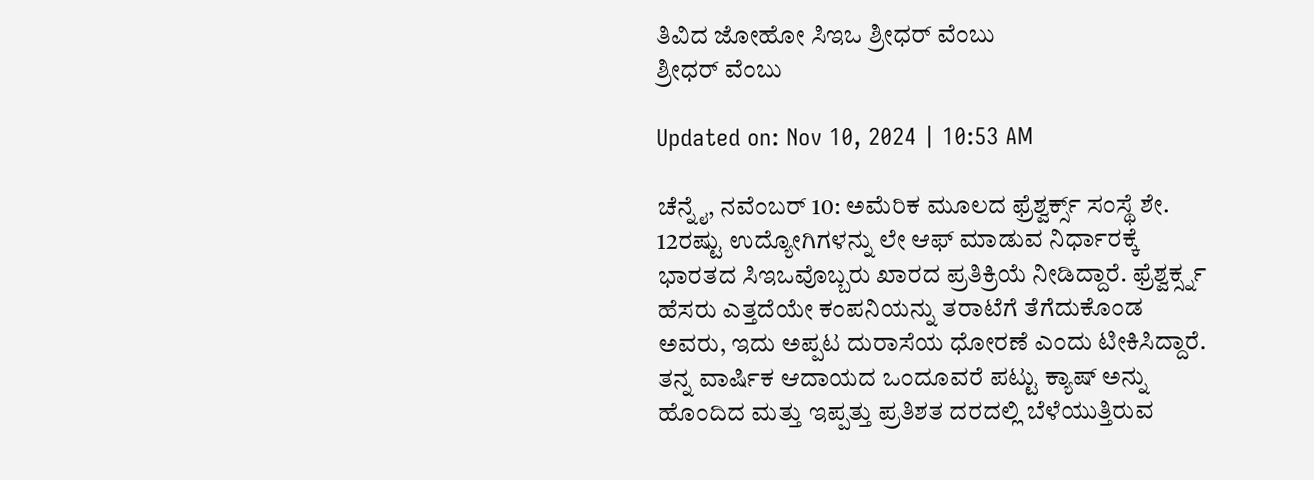ತಿವಿದ ಜೋಹೋ ಸಿಇಒ ಶ್ರೀಧರ್ ವೆಂಬು
ಶ್ರೀಧರ್ ವೆಂಬು

Updated on: Nov 10, 2024 | 10:53 AM

ಚೆನ್ನೈ, ನವೆಂಬರ್ 10: ಅಮೆರಿಕ ಮೂಲದ ಫ್ರೆಶ್ವರ್ಕ್ಸ್ ಸಂಸ್ಥೆ ಶೇ. 12ರಷ್ಟು ಉದ್ಯೋಗಿಗಳನ್ನು ಲೇ ಆಫ್ ಮಾಡುವ ನಿರ್ಧಾರಕ್ಕೆ ಭಾರತದ ಸಿಇಒವೊಬ್ಬರು ಖಾರದ ಪ್ರತಿಕ್ರಿಯೆ ನೀಡಿದ್ದಾರೆ. ಫ್ರೆಶ್ವರ್ಕ್ಸ್ನ ಹೆಸರು ಎತ್ತದೆಯೇ ಕಂಪನಿಯನ್ನು ತರಾಟೆಗೆ ತೆಗೆದುಕೊಂಡ ಅವರು, ಇದು ಅಪ್ಪಟ ದುರಾಸೆಯ ಧೋರಣೆ ಎಂದು ಟೀಕಿಸಿದ್ದಾರೆ. ತನ್ನ ವಾರ್ಷಿಕ ಆದಾಯದ ಒಂದೂವರೆ ಪಟ್ಟು ಕ್ಯಾಷ್ ಅನ್ನು ಹೊಂದಿದ ಮತ್ತು ಇಪ್ಪತ್ತು ಪ್ರತಿಶತ ದರದಲ್ಲಿ ಬೆಳೆಯುತ್ತಿರುವ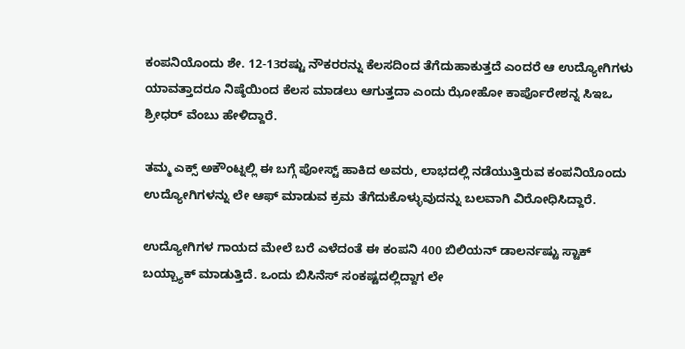ಕಂಪನಿಯೊಂದು ಶೇ. 12-13ರಷ್ಟು ನೌಕರರನ್ನು ಕೆಲಸದಿಂದ ತೆಗೆದುಹಾಕುತ್ತದೆ ಎಂದರೆ ಆ ಉದ್ಯೋಗಿಗಳು ಯಾವತ್ತಾದರೂ ನಿಷ್ಠೆಯಿಂದ ಕೆಲಸ ಮಾಡಲು ಆಗುತ್ತದಾ ಎಂದು ಝೋಹೋ ಕಾರ್ಪೊರೇಶನ್ನ ಸಿಇಒ ಶ್ರೀಧರ್ ವೆಂಬು ಹೇಳಿದ್ದಾರೆ.

ತಮ್ಮ ಎಕ್ಸ್ ಅಕೌಂಟ್ನಲ್ಲಿ ಈ ಬಗ್ಗೆ ಪೋಸ್ಟ್ ಹಾಕಿದ ಅವರು, ಲಾಭದಲ್ಲಿ ನಡೆಯುತ್ತಿರುವ ಕಂಪನಿಯೊಂದು ಉದ್ಯೋಗಿಗಳನ್ನು ಲೇ ಆಫ್ ಮಾಡುವ ಕ್ರಮ ತೆಗೆದುಕೊಳ್ಳುವುದನ್ನು ಬಲವಾಗಿ ವಿರೋಧಿಸಿದ್ದಾರೆ.

ಉದ್ಯೋಗಿಗಳ ಗಾಯದ ಮೇಲೆ ಬರೆ ಎಳೆದಂತೆ ಈ ಕಂಪನಿ 400 ಬಿಲಿಯನ್ ಡಾಲರ್ನಷ್ಟು ಸ್ಟಾಕ್ ಬಯ್ಬ್ಯಾಕ್ ಮಾಡುತ್ತಿದೆ. ಒಂದು ಬಿಸಿನೆಸ್ ಸಂಕಷ್ಟದಲ್ಲಿದ್ದಾಗ ಲೇ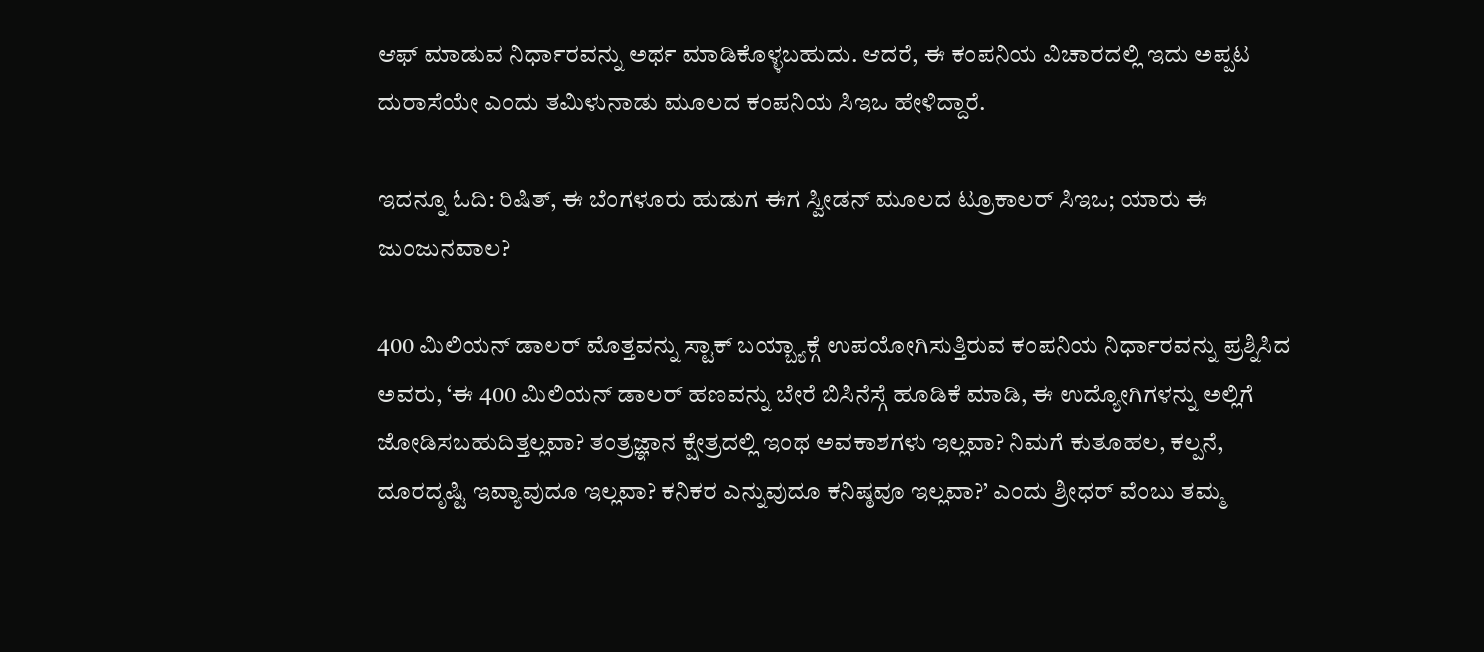ಆಫ್ ಮಾಡುವ ನಿರ್ಧಾರವನ್ನು ಅರ್ಥ ಮಾಡಿಕೊಳ್ಳಬಹುದು. ಆದರೆ, ಈ ಕಂಪನಿಯ ವಿಚಾರದಲ್ಲಿ ಇದು ಅಪ್ಪಟ ದುರಾಸೆಯೇ ಎಂದು ತಮಿಳುನಾಡು ಮೂಲದ ಕಂಪನಿಯ ಸಿಇಒ ಹೇಳಿದ್ದಾರೆ.

ಇದನ್ನೂ ಓದಿ: ರಿಷಿತ್, ಈ ಬೆಂಗಳೂರು ಹುಡುಗ ಈಗ ಸ್ವೀಡನ್ ಮೂಲದ ಟ್ರೂಕಾಲರ್ ಸಿಇಒ; ಯಾರು ಈ ಜುಂಜುನವಾಲ?

400 ಮಿಲಿಯನ್ ಡಾಲರ್ ಮೊತ್ತವನ್ನು ಸ್ಟಾಕ್ ಬಯ್ಬ್ಯಾಕ್ಗೆ ಉಪಯೋಗಿಸುತ್ತಿರುವ ಕಂಪನಿಯ ನಿರ್ಧಾರವನ್ನು ಪ್ರಶ್ನಿಸಿದ ಅವರು, ‘ಈ 400 ಮಿಲಿಯನ್ ಡಾಲರ್ ಹಣವನ್ನು ಬೇರೆ ಬಿಸಿನೆಸ್ಗೆ ಹೂಡಿಕೆ ಮಾಡಿ, ಈ ಉದ್ಯೋಗಿಗಳನ್ನು ಅಲ್ಲಿಗೆ ಜೋಡಿಸಬಹುದಿತ್ತಲ್ಲವಾ? ತಂತ್ರಜ್ಞಾನ ಕ್ಷೇತ್ರದಲ್ಲಿ ಇಂಥ ಅವಕಾಶಗಳು ಇಲ್ಲವಾ? ನಿಮಗೆ ಕುತೂಹಲ, ಕಲ್ಪನೆ, ದೂರದೃಷ್ಟಿ ಇವ್ಯಾವುದೂ ಇಲ್ಲವಾ? ಕನಿಕರ ಎನ್ನುವುದೂ ಕನಿಷ್ಠವೂ ಇಲ್ಲವಾ?’ ಎಂದು ಶ್ರೀಧರ್ ವೆಂಬು ತಮ್ಮ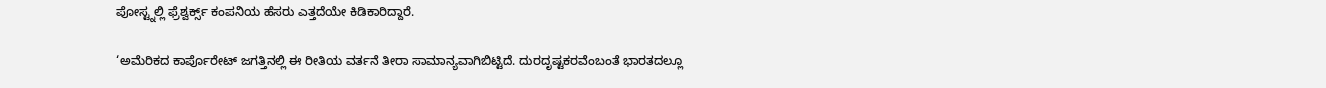ಪೋಸ್ಟ್ನಲ್ಲಿ ಫ್ರೆಶ್ವರ್ಕ್ಸ್ ಕಂಪನಿಯ ಹೆಸರು ಎತ್ತದೆಯೇ ಕಿಡಿಕಾರಿದ್ದಾರೆ.

‘ಅಮೆರಿಕದ ಕಾರ್ಪೊರೇಟ್ ಜಗತ್ತಿನಲ್ಲಿ ಈ ರೀತಿಯ ವರ್ತನೆ ತೀರಾ ಸಾಮಾನ್ಯವಾಗಿಬಿಟ್ಟಿದೆ. ದುರದೃಷ್ಟಕರವೆಂಬಂತೆ ಭಾರತದಲ್ಲೂ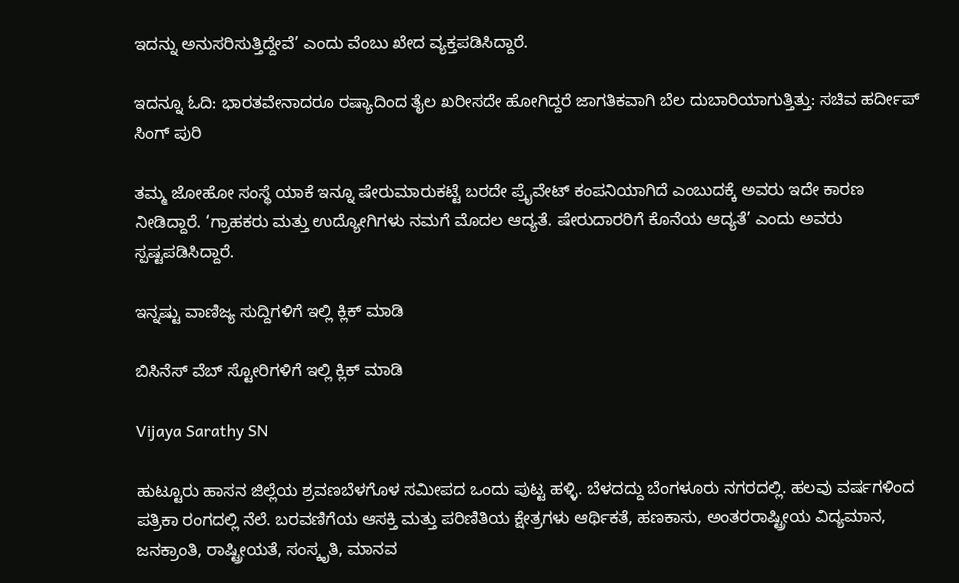ಇದನ್ನು ಅನುಸರಿಸುತ್ತಿದ್ದೇವೆ’ ಎಂದು ವೆಂಬು ಖೇದ ವ್ಯಕ್ತಪಡಿಸಿದ್ದಾರೆ.

ಇದನ್ನೂ ಓದಿ: ಭಾರತವೇನಾದರೂ ರಷ್ಯಾದಿಂದ ತೈಲ ಖರೀಸದೇ ಹೋಗಿದ್ದರೆ ಜಾಗತಿಕವಾಗಿ ಬೆಲ ದುಬಾರಿಯಾಗುತ್ತಿತ್ತು: ಸಚಿವ ಹರ್ದೀಪ್ ಸಿಂಗ್ ಪುರಿ

ತಮ್ಮ ಜೋಹೋ ಸಂಸ್ಥೆ ಯಾಕೆ ಇನ್ನೂ ಷೇರುಮಾರುಕಟ್ಟೆ ಬರದೇ ಪ್ರೈವೇಟ್ ಕಂಪನಿಯಾಗಿದೆ ಎಂಬುದಕ್ಕೆ ಅವರು ಇದೇ ಕಾರಣ ನೀಡಿದ್ದಾರೆ. ‘ಗ್ರಾಹಕರು ಮತ್ತು ಉದ್ಯೋಗಿಗಳು ನಮಗೆ ಮೊದಲ ಆದ್ಯತೆ. ಷೇರುದಾರರಿಗೆ ಕೊನೆಯ ಆದ್ಯತೆ’ ಎಂದು ಅವರು ಸ್ಪಷ್ಟಪಡಿಸಿದ್ದಾರೆ.

ಇನ್ನಷ್ಟು ವಾಣಿಜ್ಯ ಸುದ್ದಿಗಳಿಗೆ ಇಲ್ಲಿ ಕ್ಲಿಕ್ ಮಾಡಿ

ಬಿಸಿನೆಸ್ ವೆಬ್ ಸ್ಟೋರಿಗಳಿಗೆ ಇಲ್ಲಿ ಕ್ಲಿಕ್ ಮಾಡಿ

Vijaya Sarathy SN

ಹುಟ್ಟೂರು ಹಾಸನ ಜಿಲ್ಲೆಯ ಶ್ರವಣಬೆಳಗೊಳ ಸಮೀಪದ ಒಂದು ಪುಟ್ಟ ಹಳ್ಳಿ. ಬೆಳದದ್ದು ಬೆಂಗಳೂರು ನಗರದಲ್ಲಿ. ಹಲವು ವರ್ಷಗಳಿಂದ ಪತ್ರಿಕಾ ರಂಗದಲ್ಲಿ ನೆಲೆ. ಬರವಣಿಗೆಯ ಆಸಕ್ತಿ ಮತ್ತು ಪರಿಣಿತಿಯ ಕ್ಷೇತ್ರಗಳು ಆರ್ಥಿಕತೆ, ಹಣಕಾಸು, ಅಂತರರಾಷ್ಟ್ರೀಯ ವಿದ್ಯಮಾನ, ಜನಕ್ರಾಂತಿ, ರಾಷ್ಟ್ರೀಯತೆ, ಸಂಸ್ಕೃತಿ, ಮಾನವ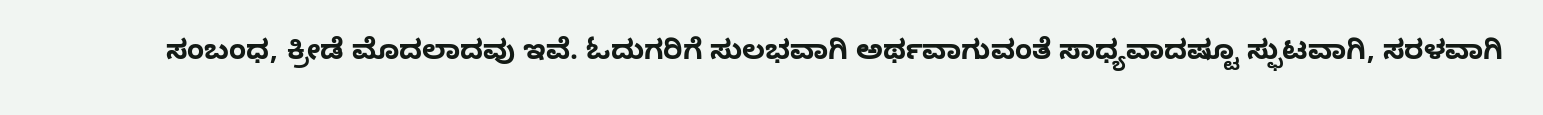ಸಂಬಂಧ, ಕ್ರೀಡೆ ಮೊದಲಾದವು ಇವೆ. ಓದುಗರಿಗೆ ಸುಲಭವಾಗಿ ಅರ್ಥವಾಗುವಂತೆ ಸಾಧ್ಯವಾದಷ್ಟೂ ಸ್ಫುಟವಾಗಿ, ಸರಳವಾಗಿ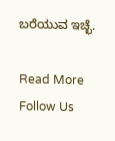ಬರೆಯುವ ಇಚ್ಛೆ.

Read More
Follow Us